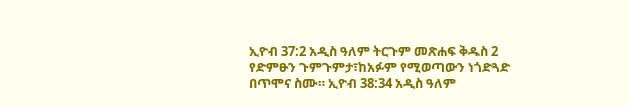ኢዮብ 37:2 አዲስ ዓለም ትርጉም መጽሐፍ ቅዱስ 2 የድምፁን ጉምጉምታ፣ከአፉም የሚወጣውን ነጎድጓድ በጥሞና ስሙ። ኢዮብ 38:34 አዲስ ዓለም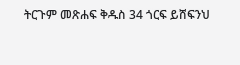ትርጉም መጽሐፍ ቅዱስ 34 ጎርፍ ይሸፍንህ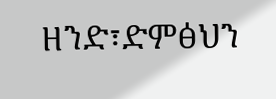ዘንድ፣ድምፅህን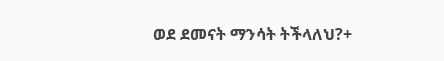ወደ ደመናት ማንሳት ትችላለህ?+